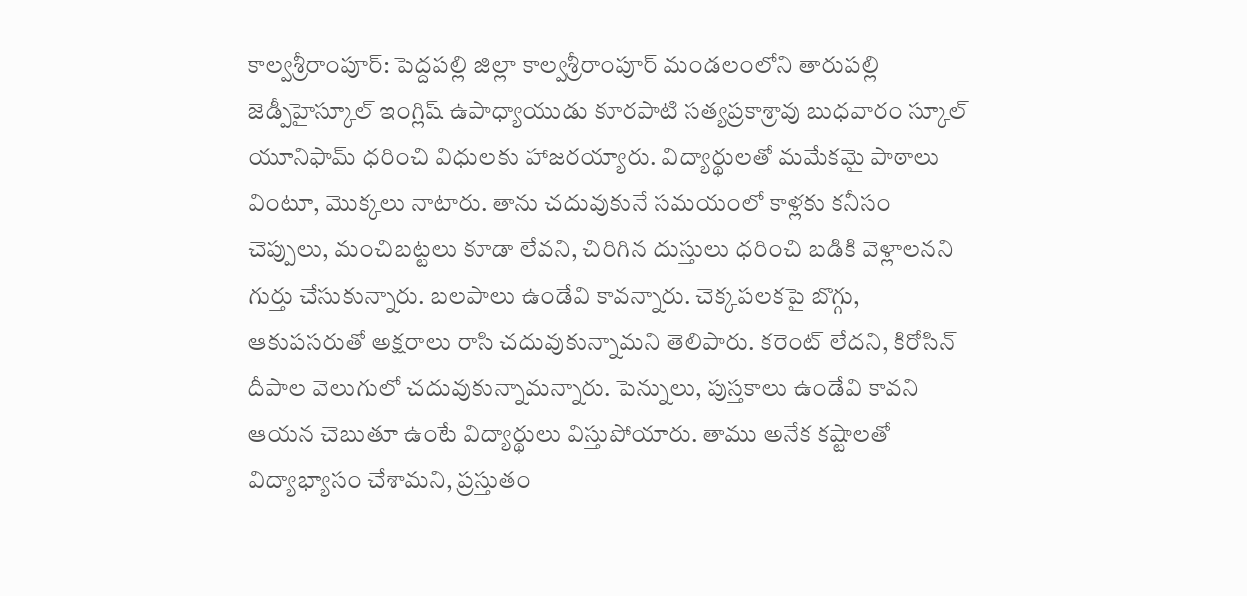కాల్వశ్రీరాంపూర్: పెద్దపల్లి జిల్లా కాల్వశ్రీరాంపూర్ మండలంలోని తారుపల్లి జెడ్పీహైస్కూల్ ఇంగ్లిష్ ఉపాధ్యాయుడు కూరపాటి సత్యప్రకాశ్రావు బుధవారం స్కూల్ యూనిఫామ్ ధరించి విధులకు హాజరయ్యారు. విద్యార్థులతో మమేకమై పాఠాలు వింటూ, మొక్కలు నాటారు. తాను చదువుకునే సమయంలో కాళ్లకు కనీసం చెప్పులు, మంచిబట్టలు కూడా లేవని, చిరిగిన దుస్తులు ధరించి బడికి వెళ్లాలనని గుర్తు చేసుకున్నారు. బలపాలు ఉండేవి కావన్నారు. చెక్కపలకపై బొగ్గు, ఆకుపసరుతో అక్షరాలు రాసి చదువుకున్నామని తెలిపారు. కరెంట్ లేదని, కిరోసిన్ దీపాల వెలుగులో చదువుకున్నామన్నారు. పెన్నులు, పుస్తకాలు ఉండేవి కావని ఆయన చెబుతూ ఉంటే విద్యార్థులు విస్తుపోయారు. తాము అనేక కష్టాలతో విద్యాభ్యాసం చేశామని, ప్రస్తుతం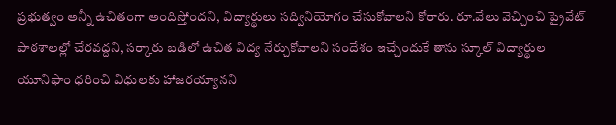ప్రభుత్వం అన్నీ ఉచితంగా అందిస్తోందని, విద్యార్థులు సద్వినియోగం చేసుకోవాలని కోరారు. రూ.వేలు వెచ్చించి ప్రైవేట్ పాఠశాలల్లో చేరవద్దని, సర్కారు బడిలో ఉచిత విద్య నేర్చుకోవాలని సందేశం ఇచ్చేందుకే తాను స్కూల్ విద్యార్థుల యూనిఫాం ధరించి విధులకు హాజరయ్యానని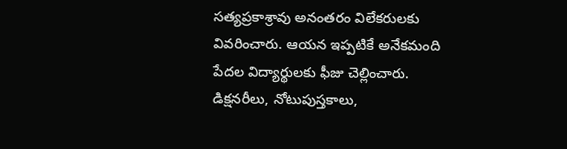సత్యప్రకాశ్రావు అనంతరం విలేకరులకు వివరించారు. ఆయన ఇప్పటికే అనేకమంది పేదల విద్యార్థులకు ఫీజు చెల్లించారు. డిక్షనరీలు, నోటుపుస్తకాలు,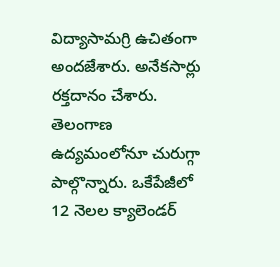విద్యాసామగ్రి ఉచితంగా అందజేశారు. అనేకసార్లు రక్తదానం చేశారు. తెలంగాణ ఉద్యమంలోనూ చురుగ్గా పాల్గొన్నారు. ఒకేపేజీలో 12 నెలల క్యాలెండర్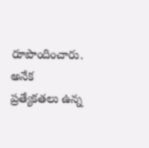రూపొందించారు. అనేక ప్రత్యేకతలు ఉన్న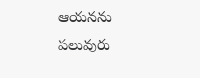ఆయనను పలువురు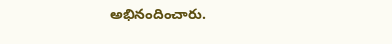అభినందించారు.